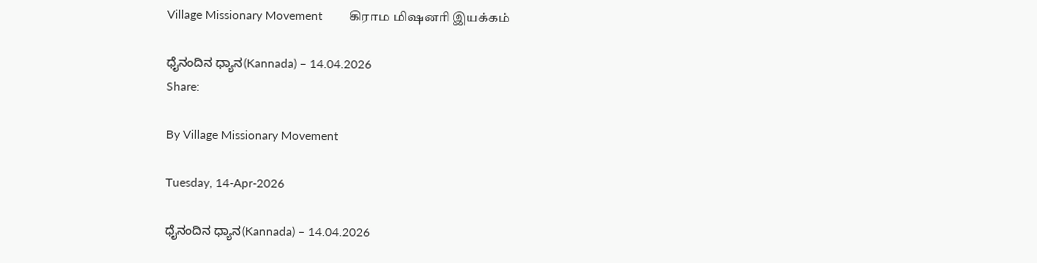Village Missionary Movement         கிராம மிஷனரி இயக்கம்

ಧೈನಂದಿನ ಧ್ಯಾನ(Kannada) – 14.04.2026
Share:

By Village Missionary Movement

Tuesday, 14-Apr-2026

ಧೈನಂದಿನ ಧ್ಯಾನ(Kannada) – 14.04.2026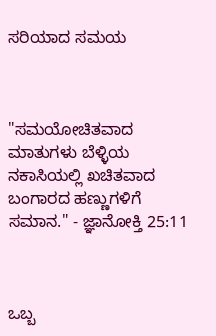ಸರಿಯಾದ ಸಮಯ



"ಸಮಯೋಚಿತವಾದ ಮಾತುಗಳು ಬೆಳ್ಳಿಯ ನಕಾಸಿಯಲ್ಲಿ ಖಚಿತವಾದ ಬಂಗಾರದ ಹಣ್ಣುಗಳಿಗೆ ಸಮಾನ." - ಜ್ಞಾನೋಕ್ತಿ 25:11



ಒಬ್ಬ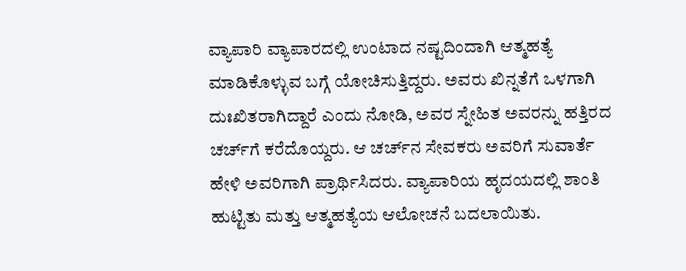ವ್ಯಾಪಾರಿ ವ್ಯಾಪಾರದಲ್ಲಿ ಉಂಟಾದ ನಷ್ಟದಿಂದಾಗಿ ಆತ್ಮಹತ್ಯೆ ಮಾಡಿಕೊಳ್ಳುವ ಬಗ್ಗೆ ಯೋಚಿಸುತ್ತಿದ್ದರು. ಅವರು ಖಿನ್ನತೆಗೆ ಒಳಗಾಗಿ ದುಃಖಿತರಾಗಿದ್ದಾರೆ ಎಂದು ನೋಡಿ, ಅವರ ಸ್ನೇಹಿತ ಅವರನ್ನು ಹತ್ತಿರದ ಚರ್ಚ್‌ಗೆ ಕರೆದೊಯ್ದರು. ಆ ಚರ್ಚ್‌ನ ಸೇವಕರು ಅವರಿಗೆ ಸುವಾರ್ತೆ ಹೇಳಿ ಅವರಿಗಾಗಿ ಪ್ರಾರ್ಥಿಸಿದರು. ವ್ಯಾಪಾರಿಯ ಹೃದಯದಲ್ಲಿ ಶಾಂತಿ ಹುಟ್ಟಿತು ಮತ್ತು ಆತ್ಮಹತ್ಯೆಯ ಆಲೋಚನೆ ಬದಲಾಯಿತು.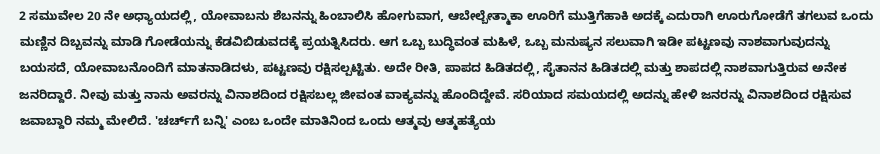2 ಸಮುವೇಲ 20 ನೇ ಅಧ್ಯಾಯದಲ್ಲಿ, ಯೋವಾಬನು ಶೆಬನನ್ನು ಹಿಂಬಾಲಿಸಿ ಹೋಗುವಾಗ, ಆಬೇಲ್ಬೇತ್ಮಾಕಾ ಊರಿಗೆ ಮುತ್ತಿಗೆಹಾಕಿ ಅದಕ್ಕೆ ಎದುರಾಗಿ ಊರುಗೋಡೆಗೆ ತಗಲುವ ಒಂದು ಮಣ್ಣಿನ ದಿಬ್ಬವನ್ನು ಮಾಡಿ ಗೋಡೆಯನ್ನು ಕೆಡವಿಬಿಡುವದಕ್ಕೆ ಪ್ರಯತ್ನಿಸಿದರು. ಆಗ ಒಬ್ಬ ಬುದ್ಧಿವಂತ ಮಹಿಳೆ, ಒಬ್ಬ ಮನುಷ್ಯನ ಸಲುವಾಗಿ ಇಡೀ ಪಟ್ಟಣವು ನಾಶವಾಗುವುದನ್ನು ಬಯಸದೆ, ಯೋವಾಬನೊಂದಿಗೆ ಮಾತನಾಡಿದಳು, ಪಟ್ಟಣವು ರಕ್ಷಿಸಲ್ಪಟ್ಟಿತು. ಅದೇ ರೀತಿ, ಪಾಪದ ಹಿಡಿತದಲ್ಲಿ, ಸೈತಾನನ ಹಿಡಿತದಲ್ಲಿ ಮತ್ತು ಶಾಪದಲ್ಲಿ ನಾಶವಾಗುತ್ತಿರುವ ಅನೇಕ ಜನರಿದ್ದಾರೆ. ನೀವು ಮತ್ತು ನಾನು ಅವರನ್ನು ವಿನಾಶದಿಂದ ರಕ್ಷಿಸಬಲ್ಲ ಜೀವಂತ ವಾಕ್ಯವನ್ನು ಹೊಂದಿದ್ದೇವೆ. ಸರಿಯಾದ ಸಮಯದಲ್ಲಿ ಅದನ್ನು ಹೇಳಿ ಜನರನ್ನು ವಿನಾಶದಿಂದ ರಕ್ಷಿಸುವ ಜವಾಬ್ದಾರಿ ನಮ್ಮ ಮೇಲಿದೆ. 'ಚರ್ಚ್‌ಗೆ ಬನ್ನಿ' ಎಂಬ ಒಂದೇ ಮಾತಿನಿಂದ ಒಂದು ಆತ್ಮವು ಆತ್ಮಹತ್ಯೆಯ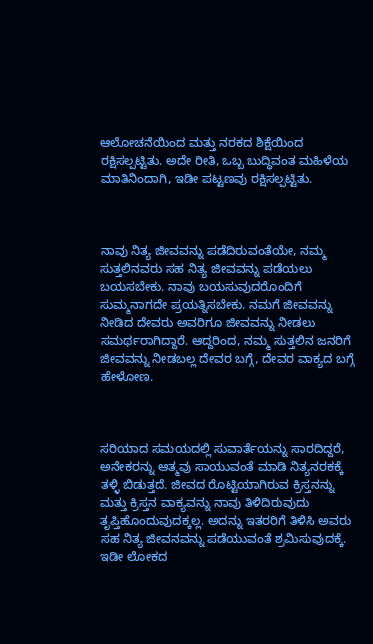ಆಲೋಚನೆಯಿಂದ ಮತ್ತು ನರಕದ ಶಿಕ್ಷೆಯಿಂದ ರಕ್ಷಿಸಲ್ಪಟ್ಟಿತು. ಅದೇ ರೀತಿ, ಒಬ್ಬ ಬುದ್ಧಿವಂತ ಮಹಿಳೆಯ ಮಾತಿನಿಂದಾಗಿ, ಇಡೀ ಪಟ್ಟಣವು ರಕ್ಷಿಸಲ್ಪಟ್ಟಿತು.



ನಾವು ನಿತ್ಯ ಜೀವವನ್ನು ಪಡೆದಿರುವಂತೆಯೇ, ನಮ್ಮ ಸುತ್ತಲಿನವರು ಸಹ ನಿತ್ಯ ಜೀವವನ್ನು ಪಡೆಯಲು ಬಯಸಬೇಕು. ನಾವು ಬಯಸುವುದರೊಂದಿಗೆ ಸುಮ್ಮನಾಗದೇ ಪ್ರಯತ್ನಿಸಬೇಕು. ನಮಗೆ ಜೀವವನ್ನು ನೀಡಿದ ದೇವರು ಅವರಿಗೂ ಜೀವವನ್ನು ನೀಡಲು ಸಮರ್ಥರಾಗಿದ್ದಾರೆ. ಆದ್ದರಿಂದ, ನಮ್ಮ ಸುತ್ತಲಿನ ಜನರಿಗೆ ಜೀವವನ್ನು ನೀಡಬಲ್ಲ ದೇವರ ಬಗ್ಗೆ, ದೇವರ ವಾಕ್ಯದ ಬಗ್ಗೆ ಹೇಳೋಣ.



ಸರಿಯಾದ ಸಮಯದಲ್ಲಿ ಸುವಾರ್ತೆಯನ್ನು ಸಾರದಿದ್ದರೆ, ಅನೇಕರನ್ನು ಆತ್ಮವು ಸಾಯುವಂತೆ ಮಾಡಿ ನಿತ್ಯನರಕಕ್ಕೆ ತಳ್ಳಿ ಬಿಡುತ್ತದೆ. ಜೀವದ ರೊಟ್ಟಿಯಾಗಿರುವ ಕ್ರಿಸ್ತನನ್ನು ಮತ್ತು ಕ್ರಿಸ್ತನ ವಾಕ್ಯವನ್ನು ನಾವು ತಿಳಿದಿರುವುದು ತೃಪ್ತಿಹೊಂದುವುದಕ್ಕಲ್ಲ. ಅದನ್ನು ಇತರರಿಗೆ ತಿಳಿಸಿ ಅವರು ಸಹ ನಿತ್ಯ ಜೀವನವನ್ನು ಪಡೆಯುವಂತೆ ಶ್ರಮಿಸುವುದಕ್ಕೆ. ಇಡೀ ಲೋಕದ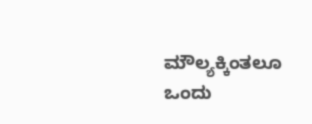ಮೌಲ್ಯಕ್ಕಿಂತಲೂ ಒಂದು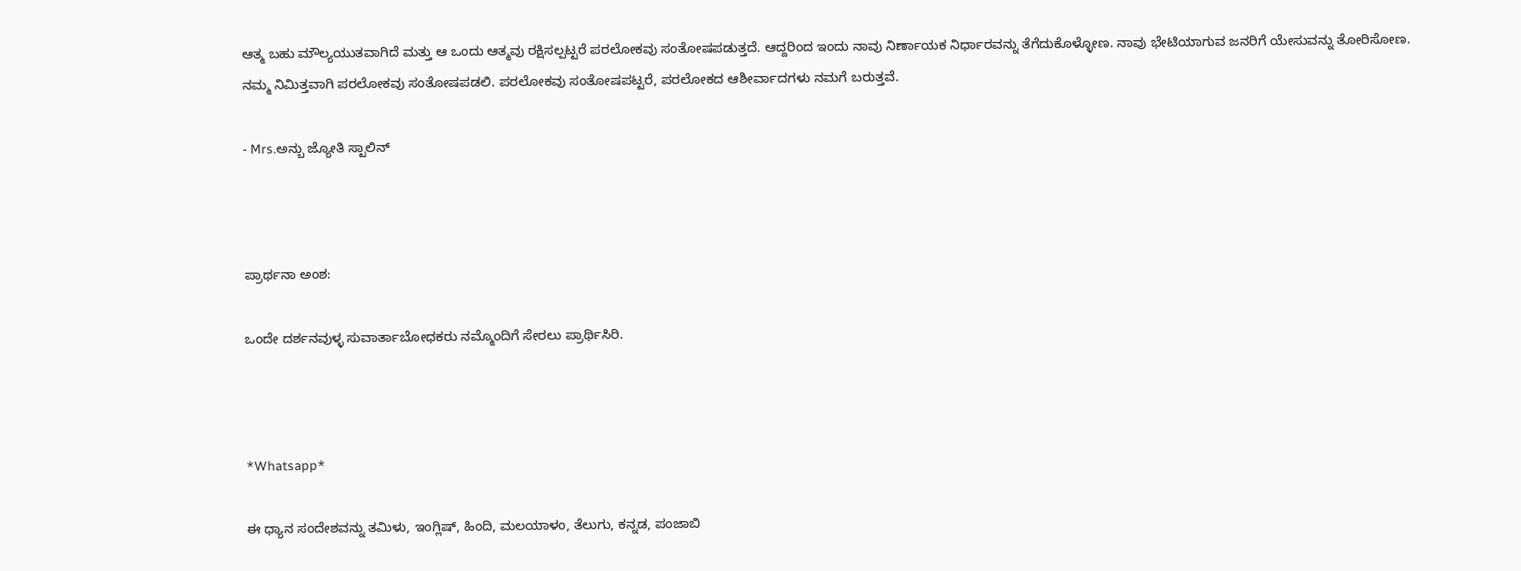ಆತ್ಮ ಬಹು ಮೌಲ್ಯಯುತವಾಗಿದೆ ಮತ್ತು ಆ ಒಂದು ಆತ್ಮವು ರಕ್ಷಿಸಲ್ಪಟ್ಟರೆ ಪರಲೋಕವು ಸಂತೋಷಪಡುತ್ತದೆ. ಆದ್ದರಿಂದ ಇಂದು ನಾವು ನಿರ್ಣಾಯಕ ನಿರ್ಧಾರವನ್ನು ತೆಗೆದುಕೊಳ್ಳೋಣ. ನಾವು ಭೇಟಿಯಾಗುವ ಜನರಿಗೆ ಯೇಸುವನ್ನು ತೋರಿಸೋಣ. ನಮ್ಮ ನಿಮಿತ್ತವಾಗಿ ಪರಲೋಕವು ಸಂತೋಷಪಡಲಿ. ಪರಲೋಕವು ಸಂತೋಷಪಟ್ಟರೆ, ಪರಲೋಕದ ಆಶೀರ್ವಾದಗಳು ನಮಗೆ ಬರುತ್ತವೆ.

- Mrs.ಅನ್ಬು ಜ್ಯೋತಿ ಸ್ಟಾಲಿನ್



ಪ್ರಾರ್ಥನಾ ಅಂಶ:

ಒಂದೇ ದರ್ಶನವುಳ್ಳ ಸುವಾರ್ತಾಬೋಧಕರು ನಮ್ಮೊಂದಿಗೆ ಸೇರಲು ಪ್ರಾರ್ಥಿಸಿರಿ.



*Whatsapp*

ಈ ಧ್ಯಾನ ಸಂದೇಶವನ್ನು ತಮಿಳು, ಇಂಗ್ಲಿಷ್, ಹಿಂದಿ, ಮಲಯಾಳಂ, ತೆಲುಗು, ಕನ್ನಡ, ಪಂಜಾಬಿ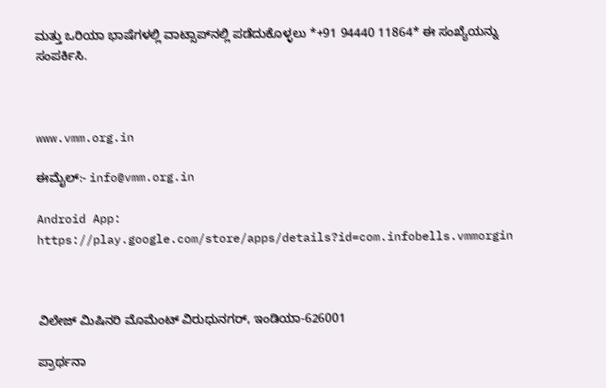ಮತ್ತು ಒರಿಯಾ ಭಾಷೆಗಳಲ್ಲಿ ವಾಟ್ಸಾಪ್‌ನಲ್ಲಿ ಪಡೆದುಕೊಳ್ಳಲು *+91 94440 11864* ಈ ಸಂಖ್ಯೆಯನ್ನು ಸಂಪರ್ಕಿಸಿ.



www.vmm.org.in

ಈಮೈಲ್:- info@vmm.org.in

Android App: https://play.google.com/store/apps/details?id=com.infobells.vmmorgin



ವಿಲೇಜ್ ಮಿಷಿನರಿ ಮೊಮೆಂಟ್ ವಿರುಧುನಗರ್, ಇಂಡಿಯಾ-626001

ಪ್ರಾರ್ಥನಾ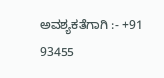ಅವಶ್ಯಕತೆಗಾಗಿ :- +91 93455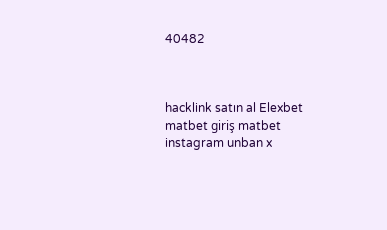40482



hacklink satın al Elexbet matbet giriş matbet instagram unban x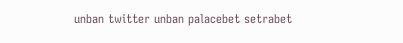unban twitter unban palacebet setrabet